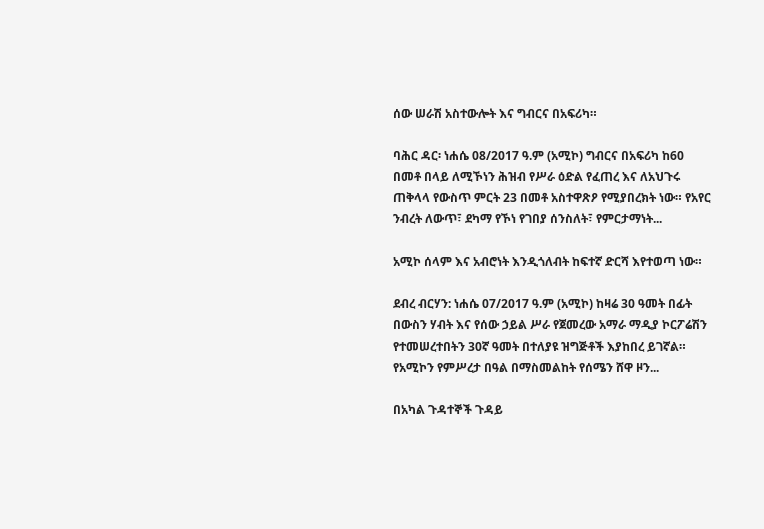ሰው ሠራሽ አስተውሎት እና ግብርና በአፍሪካ።

ባሕር ዳር፡ ነሐሴ 08/2017 ዓ.ም (አሚኮ) ግብርና በአፍሪካ ከ60 በመቶ በላይ ለሚኾነን ሕዝብ የሥራ ዕድል የፈጠረ እና ለአህጉሩ ጠቅላላ የውስጥ ምርት 23 በመቶ አስተዋጽዖ የሚያበረክት ነው። የአየር ንብረት ለውጥ፣ ደካማ የኾነ የገበያ ሰንስለት፣ የምርታማነት...

አሚኮ ሰላም እና አብሮነት እንዲጎለብት ከፍተኛ ድርሻ እየተወጣ ነው።

ደብረ ብርሃን: ነሐሴ 07/2017 ዓ.ም (አሚኮ) ከዛሬ 30 ዓመት በፊት በውስን ሃብት እና የሰው ኃይል ሥራ የጀመረው አማራ ማዲያ ኮርፖሬሽን የተመሠረተበትን 30ኛ ዓመት በተለያዩ ዝግጅቶች እያከበረ ይገኛል። የአሚኮን የምሥረታ በዓል በማስመልከት የሰሜን ሸዋ ዞን...

በአካል ጉዳተኞች ጉዳይ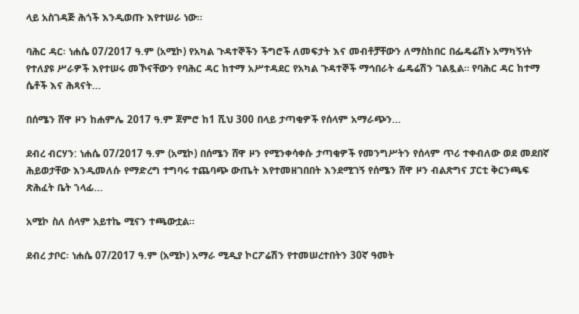ላይ አስገዳጅ ሕጎች እንዲወጡ እየተሠራ ነው።

ባሕር ዳር፡ ነሐሴ 07/2017 ዓ.ም (አሚኮ) የአካል ጉዳተኞችን ችግሮች ለመፍታት እና መብቶቻቸውን ለማስከበር በፌዴሬሽኑ አማካኝነት የተለያዩ ሥራዎች እየተሠሩ መኾናቸውን የባሕር ዳር ከተማ አሥተዳደር የአካል ጉዳተኞች ማኅበራት ፌዴሬሽን ገልጿል። የባሕር ዳር ከተማ ሴቶች እና ሕጻናት...

በሰሜን ሸዋ ዞን ከሐምሌ 2017 ዓ.ም ጀምሮ ከ1 ሺህ 300 በላይ ታጣቂዎች የሰላም አማራጭን...

ደብረ ብርሃን: ነሐሴ 07/2017 ዓ.ም (አሚኮ) በሰሜን ሸዋ ዞን የሚንቀሳቀሱ ታጣቂዎች የመንግሥትን የሰላም ጥሪ ተቀብለው ወደ መደበኛ ሕይወታቸው እንዲመለሱ የማድረግ ተግባሩ ተጨባጭ ውጤት እየተመዘገበበት እንደሚገኝ የሰሜን ሸዋ ዞን ብልጽግና ፓርቲ ቅርንጫፍ ጽሕፈት ቤት ኀላፊ...

አሚኮ ስለ ሰላም አይተኬ ሚናን ተጫውቷል።

ደብረ ታቦር፡ ነሐሴ 07/2017 ዓ.ም (አሚኮ) አማራ ሚዲያ ኮርፖሬሽን የተመሠረተበትን 30ኛ ዓመት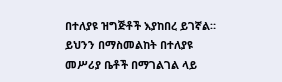በተለያዩ ዝግጅቶች እያከበረ ይገኛል። ይህንን በማስመልከት በተለያዩ መሥሪያ ቤቶች በማገልገል ላይ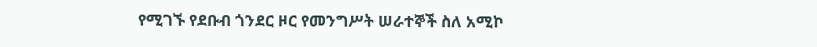የሚገኙ የደቡብ ጎንደር ዞር የመንግሥት ሠራተኞች ስለ አሚኮ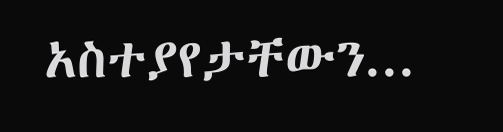አስተያየታቸውን...